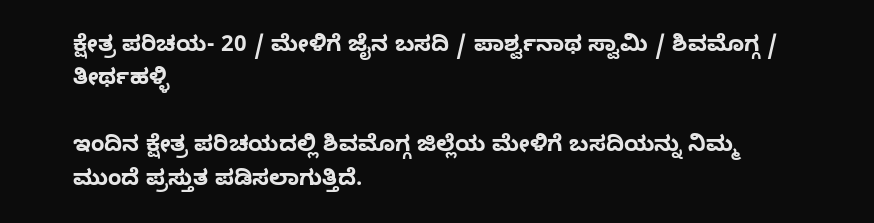ಕ್ಷೇತ್ರ ಪರಿಚಯ- 20 / ಮೇಳಿಗೆ ಜೈನ ಬಸದಿ / ಪಾರ್ಶ್ವನಾಥ ಸ್ವಾಮಿ / ಶಿವಮೊಗ್ಗ / ತೀರ್ಥಹಳ್ಳಿ

ಇಂದಿನ ಕ್ಷೇತ್ರ ಪರಿಚಯದಲ್ಲಿ ಶಿವಮೊಗ್ಗ ಜಿಲ್ಲೆಯ ಮೇಳಿಗೆ ಬಸದಿಯನ್ನು ನಿಮ್ಮ ಮುಂದೆ ಪ್ರಸ್ತುತ ಪಡಿಸಲಾಗುತ್ತಿದೆ.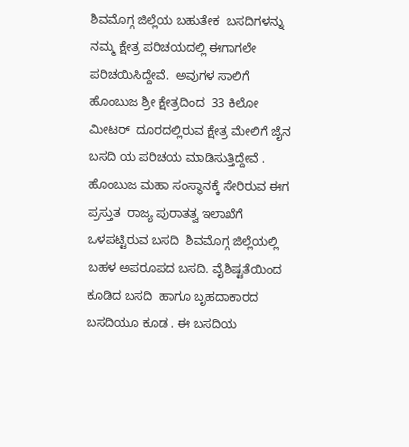ಶಿವಮೊಗ್ಗ ಜಿಲ್ಲೆಯ ಬಹುತೇಕ  ಬಸದಿಗಳನ್ನು  ನಮ್ಮ ಕ್ಷೇತ್ರ ಪರಿಚಯದಲ್ಲಿ ಈಗಾಗಲೇ ಪರಿಚಯಿಸಿದ್ದೇವೆ.  ಅವುಗಳ ಸಾಲಿಗೆ  ಹೊಂಬುಜ ಶ್ರೀ ಕ್ಷೇತ್ರದಿಂದ  33 ಕಿಲೋ ಮೀಟರ್  ದೂರದಲ್ಲಿರುವ ಕ್ಷೇತ್ರ ಮೇಲಿಗೆ ಜೈನ  ಬಸದಿ ಯ ಪರಿಚಯ ಮಾಡಿಸುತ್ತಿದ್ದೇವೆ . ಹೊಂಬುಜ ಮಹಾ ಸಂಸ್ಥಾನಕ್ಕೆ ಸೇರಿರುವ ಈಗ ಪ್ರಸ್ತುತ  ರಾಜ್ಯ ಪುರಾತತ್ವ ಇಲಾಖೆಗೆ ಒಳಪಟ್ಟಿರುವ ಬಸದಿ  ಶಿವಮೊಗ್ಗ ಜಿಲ್ಲೆಯಲ್ಲಿ  ಬಹಳ ಅಪರೂಪದ ಬಸದಿ. ವೈಶಿಷ್ಟತೆಯಿಂದ ಕೂಡಿದ ಬಸದಿ  ಹಾಗೂ ಬೃಹದಾಕಾರದ  ಬಸದಿಯೂ ಕೂಡ . ಈ ಬಸದಿಯ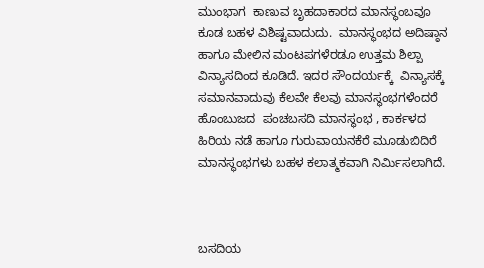ಮುಂಭಾಗ  ಕಾಣುವ ಬೃಹದಾಕಾರದ ಮಾನಸ್ಥಂಬವೂ  ಕೂಡ ಬಹಳ ವಿಶಿಷ್ಟವಾದುದು.  ಮಾನಸ್ಥಂಭದ ಅದಿಷ್ಠಾನ ಹಾಗೂ ಮೇಲಿನ ಮಂಟಪಗಳೆರಡೂ ಉತ್ತಮ ಶಿಲ್ಪಾ ವಿನ್ಯಾಸದಿಂದ ಕೂಡಿದೆ. ಇದರ ಸೌಂದರ್ಯಕ್ಕೆ  ವಿನ್ಯಾಸಕ್ಕೆ ಸಮಾನವಾದುವು ಕೆಲವೇ ಕೆಲವು ಮಾನಸ್ಥಂಭಗಳೆಂದರೆ ಹೊಂಬುಜದ  ಪಂಚಬಸದಿ ಮಾನಸ್ಥಂಭ , ಕಾರ್ಕಳದ ಹಿರಿಯ ನಡೆ ಹಾಗೂ ಗುರುವಾಯನಕೆರೆ ಮೂಡುಬಿದಿರೆ ಮಾನಸ್ಥಂಭಗಳು ಬಹಳ ಕಲಾತ್ಮಕವಾಗಿ ನಿರ್ಮಿಸಲಾಗಿದೆ.



ಬಸದಿಯ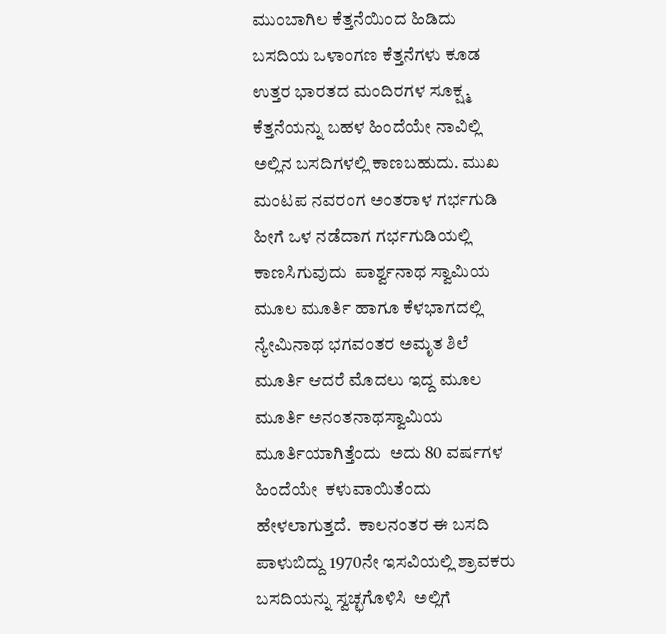ಮುಂಬಾಗಿಲ ಕೆತ್ತನೆಯಿಂದ ಹಿಡಿದು  ಬಸದಿಯ ಒಳಾಂಗಣ ಕೆತ್ತನೆಗಳು ಕೂಡ ಉತ್ತರ ಭಾರತದ ಮಂದಿರಗಳ ಸೂಕ್ಷ್ಮ ಕೆತ್ತನೆಯನ್ನು ಬಹಳ ಹಿಂದೆಯೇ ನಾವಿಲ್ಲಿ  ಅಲ್ಲಿನ ಬಸದಿಗಳಲ್ಲಿ ಕಾಣಬಹುದು. ಮುಖ ಮಂಟಪ ನವರಂಗ ಅಂತರಾಳ ಗರ್ಭಗುಡಿ ಹೀಗೆ ಒಳ ನಡೆದಾಗ ಗರ್ಭಗುಡಿಯಲ್ಲಿ ಕಾಣಸಿಗುವುದು  ಪಾರ್ಶ್ವನಾಥ ಸ್ವಾಮಿಯ ಮೂಲ ಮೂರ್ತಿ ಹಾಗೂ ಕೆಳಭಾಗದಲ್ಲಿ ನ್ಯೇಮಿನಾಥ ಭಗವಂತರ ಅಮೃತ ಶಿಲೆ ಮೂರ್ತಿ ಆದರೆ ಮೊದಲು ಇದ್ದ ಮೂಲ ಮೂರ್ತಿ ಅನಂತನಾಥಸ್ವಾಮಿಯ ಮೂರ್ತಿಯಾಗಿತ್ತೆಂದು  ಅದು 80 ವರ್ಷಗಳ ಹಿಂದೆಯೇ  ಕಳುವಾಯಿತೆಂದು ಹೇಳಲಾಗುತ್ತದೆ.  ಕಾಲನಂತರ ಈ ಬಸದಿ  ಪಾಳುಬಿದ್ದು 1970ನೇ ಇಸವಿಯಲ್ಲಿ ಶ್ರಾವಕರು ಬಸದಿಯನ್ನು ಸ್ವಚ್ಛಗೊಳಿಸಿ  ಅಲ್ಲಿಗೆ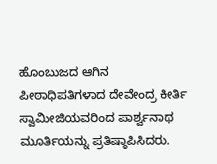ಹೊಂಬುಜದ ಆಗಿನ ಪೀಠಾಧಿಪತಿಗಳಾದ ದೇವೇಂದ್ರ ಕೀರ್ತಿ ಸ್ವಾಮೀಜಿಯವರಿಂದ ಪಾರ್ಶ್ವನಾಥ ಮೂರ್ತಿಯನ್ನು ಪ್ರತಿಷ್ಠಾಪಿಸಿದರು.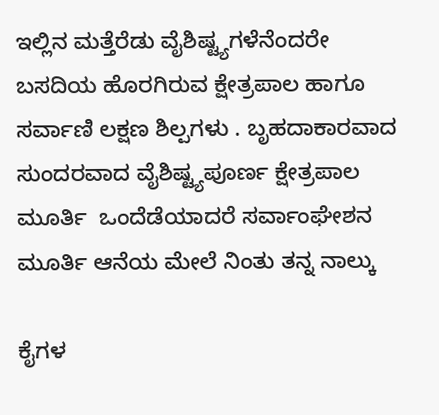ಇಲ್ಲಿನ ಮತ್ತೆರೆಡು ವೈಶಿಷ್ಟ್ಯಗಳೆನೆಂದರೇ  ಬಸದಿಯ ಹೊರಗಿರುವ ಕ್ಷೇತ್ರಪಾಲ ಹಾಗೂ ಸರ್ವಾಣಿ ಲಕ್ಷಣ ಶಿಲ್ಪಗಳು . ಬೃಹದಾಕಾರವಾದ ಸುಂದರವಾದ ವೈಶಿಷ್ಟ್ಯಪೂರ್ಣ ಕ್ಷೇತ್ರಪಾಲ ಮೂರ್ತಿ  ಒಂದೆಡೆಯಾದರೆ ಸರ್ವಾಂಘೇಶನ ಮೂರ್ತಿ ಆನೆಯ ಮೇಲೆ ನಿಂತು ತನ್ನ ನಾಲ್ಕು

ಕೈಗಳ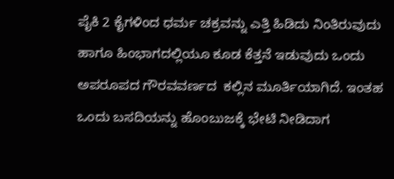ಪೈಕಿ 2 ಕೈಗಳಿಂದ ಧರ್ಮ ಚಕ್ರವನ್ನು ಎತ್ತಿ ಹಿಡಿದು ನಿಂತಿರುವುದು ಹಾಗೂ ಹಿಂಭಾಗದಲ್ಲಿಯೂ ಕೂಡ ಕೆತ್ತನೆ ಇಡುವುದು ಒಂದು  ಅಪರೂಪದ ಗೌರವವರ್ಣದ  ಕಲ್ಲಿನ ಮೂರ್ತಿಯಾಗಿದೆ. ಇಂತಹ ಒಂದು ಬಸದಿಯನ್ನು ಹೊಂಬುಜಕ್ಕೆ ಭೇಟಿ ನೀಡಿದಾಗ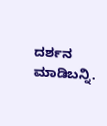ದರ್ಶನ ಮಾಡಿಬನ್ನಿ.